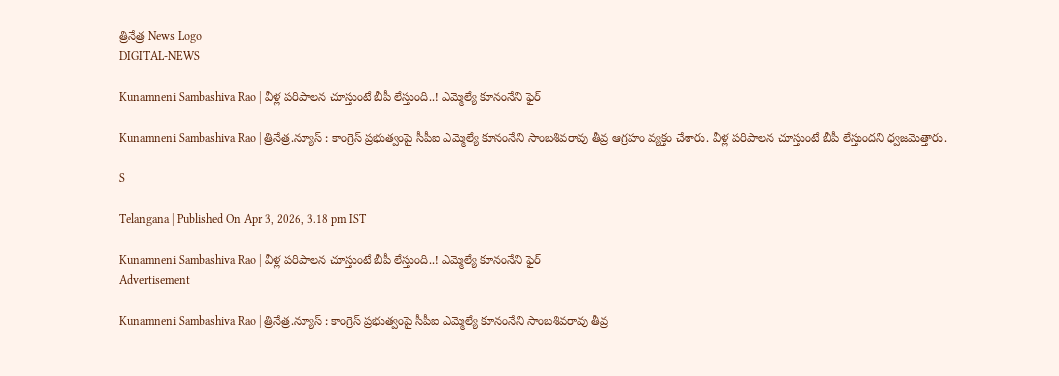త్రినేత్ర News Logo
DIGITAL-NEWS

Kunamneni Sambashiva Rao | వీళ్ల పరిపాలన చూస్తుంటే బీపీ లేస్తుంది..! ఎమ్మెల్యే కూనంనేని ఫైర్

Kunamneni Sambashiva Rao | త్రినేత్ర‌.న్యూస్ : కాంగ్రెస్ ప్ర‌భుత్వంపై సీపీఐ ఎమ్మెల్యే కూనంనేని సాంబ‌శివ‌రావు తీవ్ర ఆగ్ర‌హం వ్య‌క్తం చేశారు. వీళ్ల ప‌రిపాల‌న చూస్తుంటే బీపీ లేస్తుంద‌ని ధ్వ‌జ‌మెత్తారు.

S

Telangana | Published On Apr 3, 2026, 3.18 pm IST

Kunamneni Sambashiva Rao | వీళ్ల పరిపాలన చూస్తుంటే బీపీ లేస్తుంది..! ఎమ్మెల్యే కూనంనేని ఫైర్
Advertisement

Kunamneni Sambashiva Rao | త్రినేత్ర‌.న్యూస్ : కాంగ్రెస్ ప్ర‌భుత్వంపై సీపీఐ ఎమ్మెల్యే కూనంనేని సాంబ‌శివ‌రావు తీవ్ర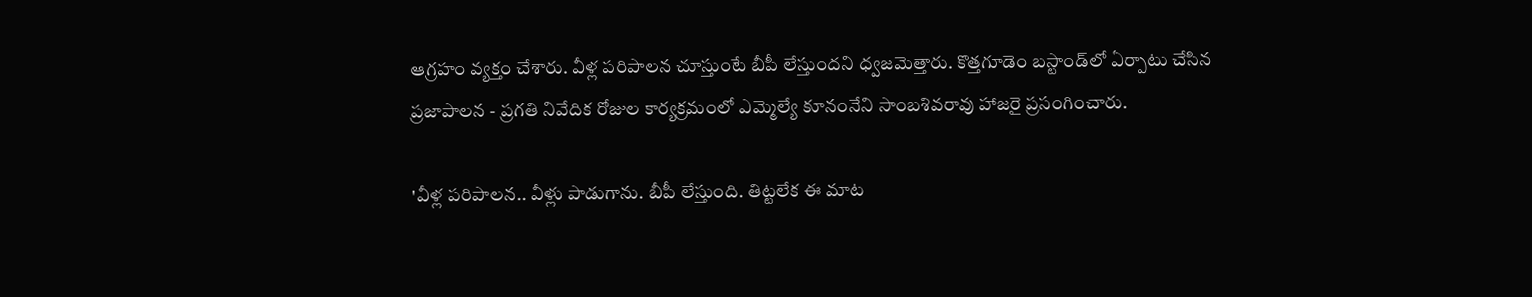ఆగ్ర‌హం వ్య‌క్తం చేశారు. వీళ్ల ప‌రిపాల‌న చూస్తుంటే బీపీ లేస్తుంద‌ని ధ్వ‌జ‌మెత్తారు. కొత్త‌గూడెం బ‌స్టాండ్‌లో ఏర్పాటు చేసిన ప్ర‌జాపాల‌న - ప్ర‌గ‌తి నివేదిక రోజుల కార్య‌క్ర‌మంలో ఎమ్మెల్యే కూనంనేని సాంబ‌శివ‌రావు హాజరై ప్ర‌సంగించారు.

'వీళ్ల పరిపాలన.. వీళ్లు పాడుగాను. బీపీ లేస్తుంది. తిట్టలేక ఈ మాట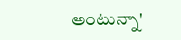అంటున్నా'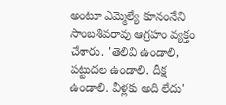అంటూ ఎమ్మెల్యే కూనంనేని సాంబశివరావు ఆగ్ర‌హం వ్య‌క్తం చేశారు. 'తెలివి ఉండాలి, పట్టుదల ఉండాలి. దీక్ష ఉండాలి. వీళ్లకు అది లేదు'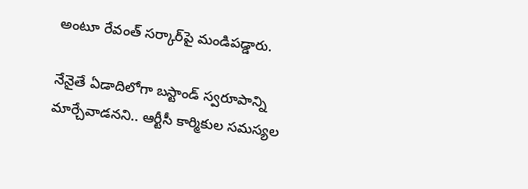అంటూ రేవంత్ స‌ర్కార్‌పై మండిప‌డ్డారు.

నేనైతే ఏడాదిలోగా బస్టాండ్ స్వరూపాన్ని మార్చేవాడనని.. ఆర్టీసీ కార్మికుల సమస్యల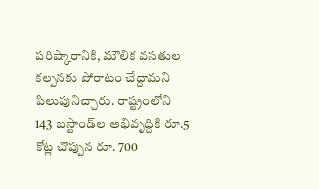పరిష్కారానికి, మౌలిక వసతుల కల్పనకు పోరాటం చేద్దామ‌ని పిలుపునిచ్చారు. రాష్ట్రంలోని 143 బస్టాండ్‌ల‌ అభివృద్దికి రూ.5 కోట్ల చొప్పున రూ. 700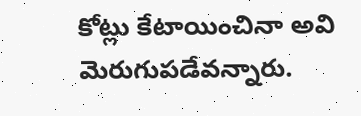కోట్లు కేటాయించినా అవి మెరుగుపడేవన్నారు.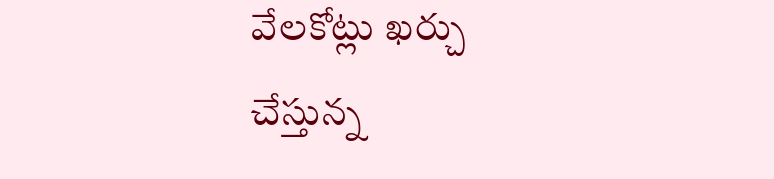వేలకోట్లు ఖర్చు చేస్తున్న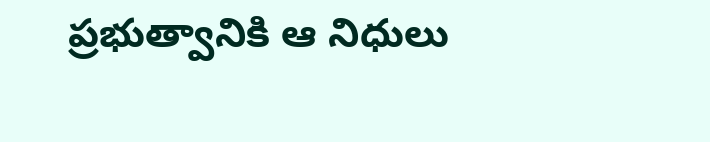ప్రభుత్వానికి ఆ నిధులు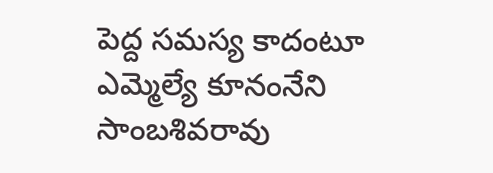పెద్ద సమస్య కాదంటూ ఎమ్మెల్యే కూనంనేని సాంబ‌శివ‌రావు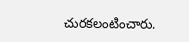చుర‌క‌లంటించారు.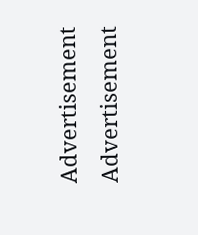Advertisement
Advertisement